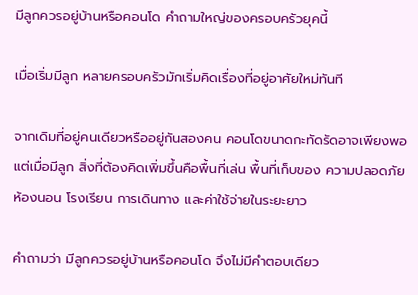มีลูกควรอยู่บ้านหรือคอนโด คำถามใหญ่ของครอบครัวยุคนี้

เมื่อเริ่มมีลูก หลายครอบครัวมักเริ่มคิดเรื่องที่อยู่อาศัยใหม่ทันที

จากเดิมที่อยู่คนเดียวหรืออยู่กันสองคน คอนโดขนาดกะทัดรัดอาจเพียงพอ แต่เมื่อมีลูก สิ่งที่ต้องคิดเพิ่มขึ้นคือพื้นที่เล่น พื้นที่เก็บของ ความปลอดภัย ห้องนอน โรงเรียน การเดินทาง และค่าใช้จ่ายในระยะยาว

คำถามว่า มีลูกควรอยู่บ้านหรือคอนโด จึงไม่มีคำตอบเดียว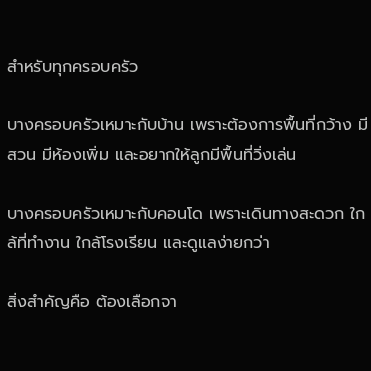สำหรับทุกครอบครัว

บางครอบครัวเหมาะกับบ้าน เพราะต้องการพื้นที่กว้าง มีสวน มีห้องเพิ่ม และอยากให้ลูกมีพื้นที่วิ่งเล่น

บางครอบครัวเหมาะกับคอนโด เพราะเดินทางสะดวก ใกล้ที่ทำงาน ใกล้โรงเรียน และดูแลง่ายกว่า

สิ่งสำคัญคือ ต้องเลือกจา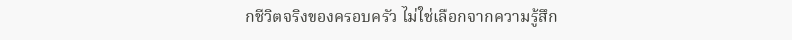กชีวิตจริงของครอบครัว ไม่ใช่เลือกจากความรู้สึก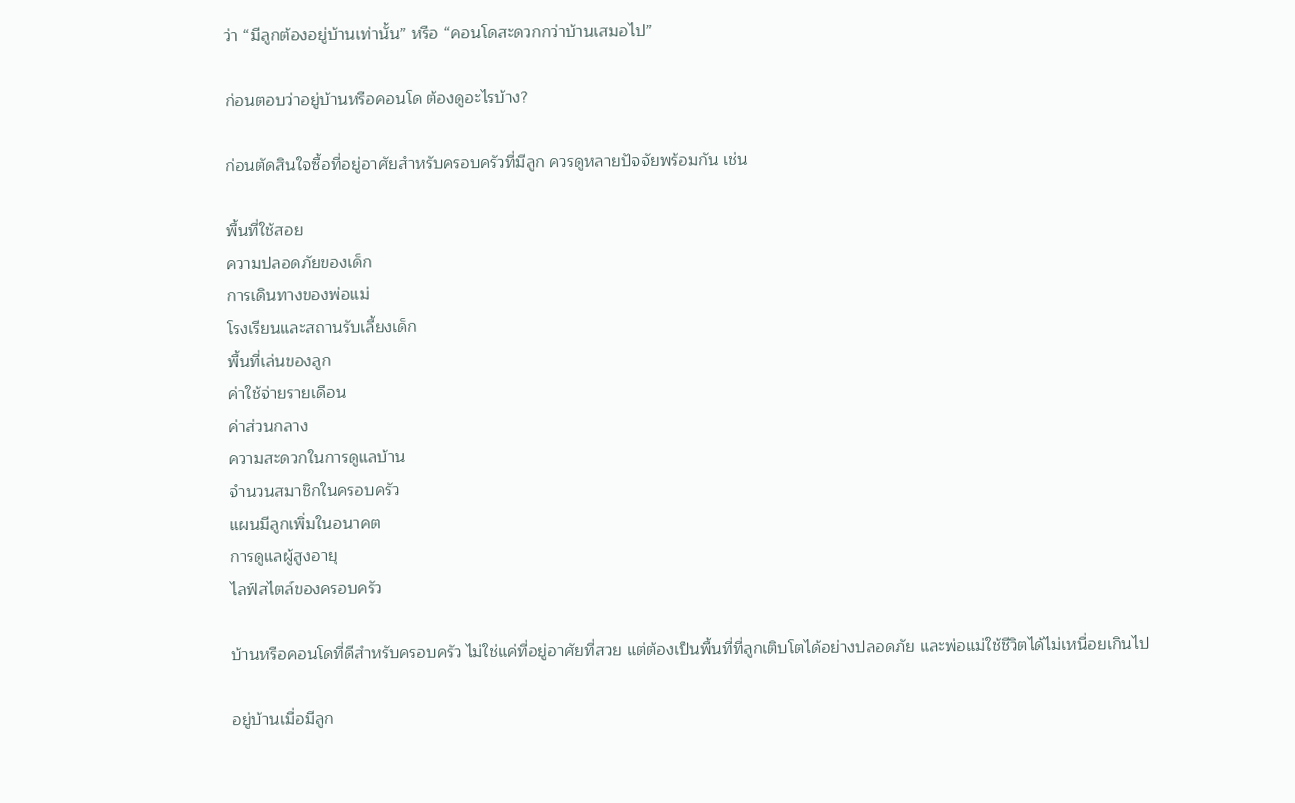ว่า “มีลูกต้องอยู่บ้านเท่านั้น” หรือ “คอนโดสะดวกกว่าบ้านเสมอไป”

ก่อนตอบว่าอยู่บ้านหรือคอนโด ต้องดูอะไรบ้าง?

ก่อนตัดสินใจซื้อที่อยู่อาศัยสำหรับครอบครัวที่มีลูก ควรดูหลายปัจจัยพร้อมกัน เช่น

พื้นที่ใช้สอย
ความปลอดภัยของเด็ก
การเดินทางของพ่อแม่
โรงเรียนและสถานรับเลี้ยงเด็ก
พื้นที่เล่นของลูก
ค่าใช้จ่ายรายเดือน
ค่าส่วนกลาง
ความสะดวกในการดูแลบ้าน
จำนวนสมาชิกในครอบครัว
แผนมีลูกเพิ่มในอนาคต
การดูแลผู้สูงอายุ
ไลฟ์สไตล์ของครอบครัว

บ้านหรือคอนโดที่ดีสำหรับครอบครัว ไม่ใช่แค่ที่อยู่อาศัยที่สวย แต่ต้องเป็นพื้นที่ที่ลูกเติบโตได้อย่างปลอดภัย และพ่อแม่ใช้ชีวิตได้ไม่เหนื่อยเกินไป

อยู่บ้านเมื่อมีลูก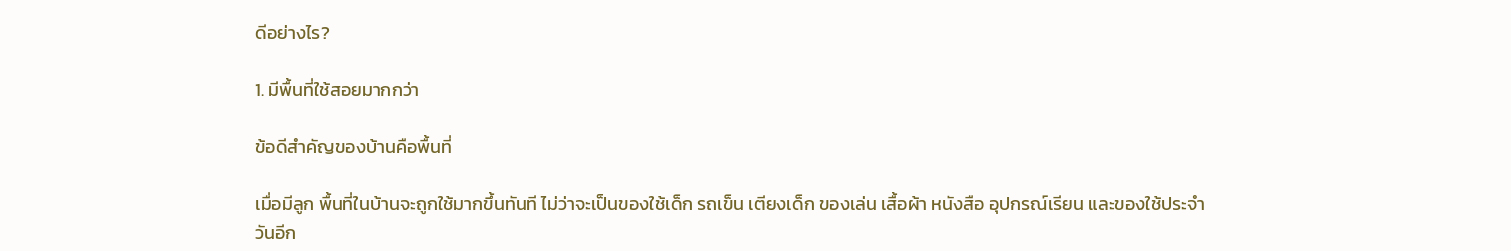ดีอย่างไร?

1. มีพื้นที่ใช้สอยมากกว่า

ข้อดีสำคัญของบ้านคือพื้นที่

เมื่อมีลูก พื้นที่ในบ้านจะถูกใช้มากขึ้นทันที ไม่ว่าจะเป็นของใช้เด็ก รถเข็น เตียงเด็ก ของเล่น เสื้อผ้า หนังสือ อุปกรณ์เรียน และของใช้ประจำวันอีก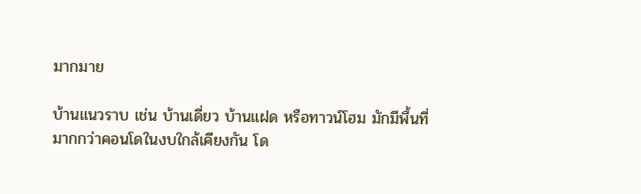มากมาย

บ้านแนวราบ เช่น บ้านเดี่ยว บ้านแฝด หรือทาวน์โฮม มักมีพื้นที่มากกว่าคอนโดในงบใกล้เคียงกัน โด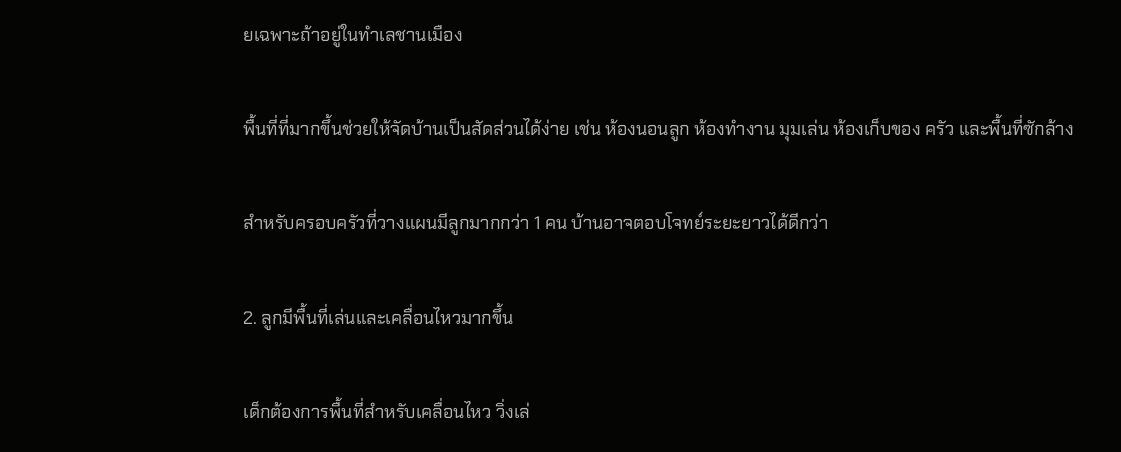ยเฉพาะถ้าอยู่ในทำเลชานเมือง

พื้นที่ที่มากขึ้นช่วยให้จัดบ้านเป็นสัดส่วนได้ง่าย เช่น ห้องนอนลูก ห้องทำงาน มุมเล่น ห้องเก็บของ ครัว และพื้นที่ซักล้าง

สำหรับครอบครัวที่วางแผนมีลูกมากกว่า 1 คน บ้านอาจตอบโจทย์ระยะยาวได้ดีกว่า

2. ลูกมีพื้นที่เล่นและเคลื่อนไหวมากขึ้น

เด็กต้องการพื้นที่สำหรับเคลื่อนไหว วิ่งเล่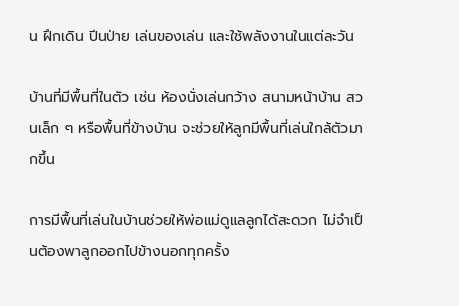น ฝึกเดิน ปีนป่าย เล่นของเล่น และใช้พลังงานในแต่ละวัน

บ้านที่มีพื้นที่ในตัว เช่น ห้องนั่งเล่นกว้าง สนามหน้าบ้าน สวนเล็ก ๆ หรือพื้นที่ข้างบ้าน จะช่วยให้ลูกมีพื้นที่เล่นใกล้ตัวมากขึ้น

การมีพื้นที่เล่นในบ้านช่วยให้พ่อแม่ดูแลลูกได้สะดวก ไม่จำเป็นต้องพาลูกออกไปข้างนอกทุกครั้ง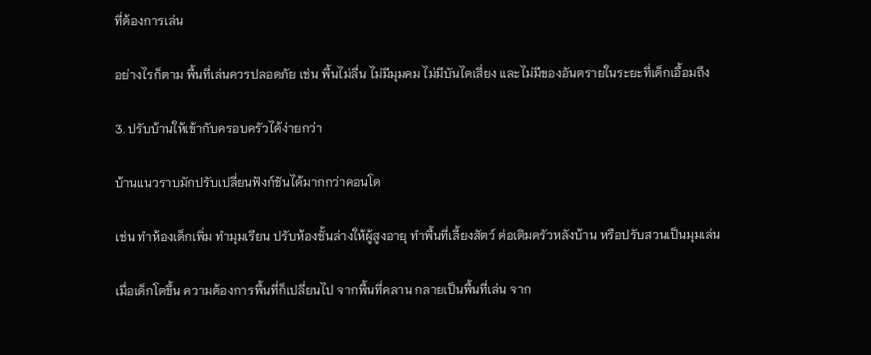ที่ต้องการเล่น

อย่างไรก็ตาม พื้นที่เล่นควรปลอดภัย เช่น พื้นไม่ลื่น ไม่มีมุมคม ไม่มีบันไดเสี่ยง และไม่มีของอันตรายในระยะที่เด็กเอื้อมถึง

3. ปรับบ้านให้เข้ากับครอบครัวได้ง่ายกว่า

บ้านแนวราบมักปรับเปลี่ยนฟังก์ชันได้มากกว่าคอนโด

เช่น ทำห้องเด็กเพิ่ม ทำมุมเรียน ปรับห้องชั้นล่างให้ผู้สูงอายุ ทำพื้นที่เลี้ยงสัตว์ ต่อเติมครัวหลังบ้าน หรือปรับสวนเป็นมุมเล่น

เมื่อเด็กโตขึ้น ความต้องการพื้นที่ก็เปลี่ยนไป จากพื้นที่คลาน กลายเป็นพื้นที่เล่น จาก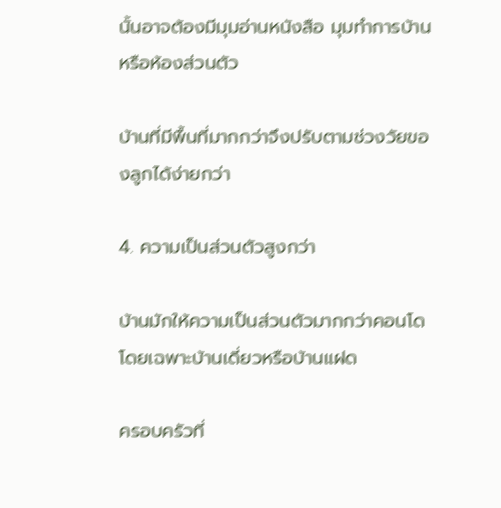นั้นอาจต้องมีมุมอ่านหนังสือ มุมทำการบ้าน หรือห้องส่วนตัว

บ้านที่มีพื้นที่มากกว่าจึงปรับตามช่วงวัยของลูกได้ง่ายกว่า

4. ความเป็นส่วนตัวสูงกว่า

บ้านมักให้ความเป็นส่วนตัวมากกว่าคอนโด โดยเฉพาะบ้านเดี่ยวหรือบ้านแฝด

ครอบครัวที่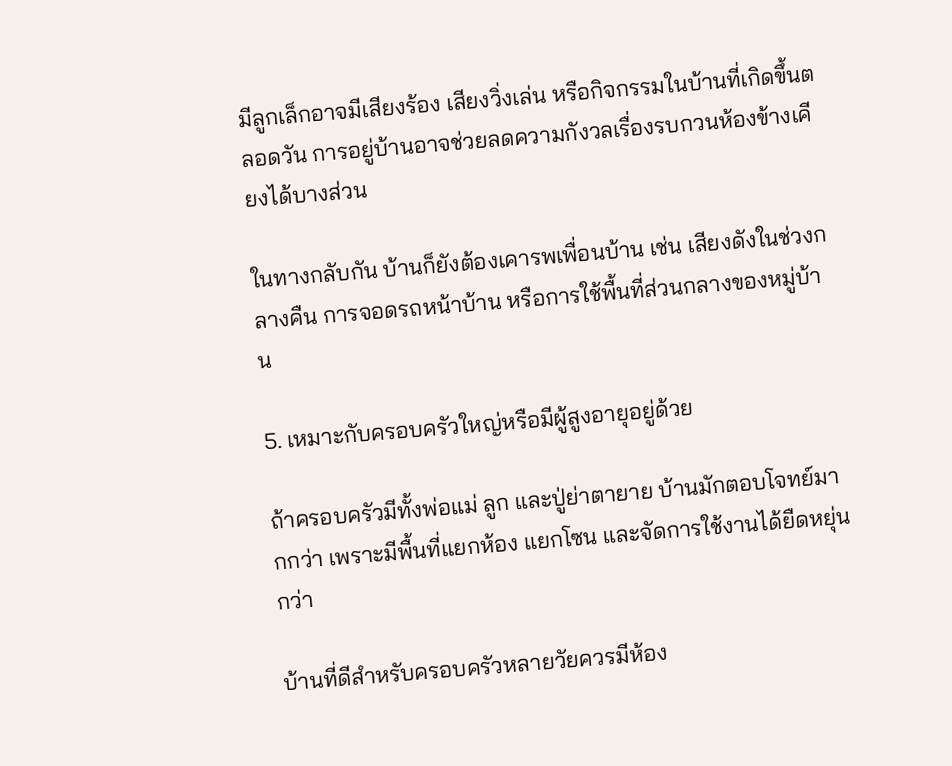มีลูกเล็กอาจมีเสียงร้อง เสียงวิ่งเล่น หรือกิจกรรมในบ้านที่เกิดขึ้นตลอดวัน การอยู่บ้านอาจช่วยลดความกังวลเรื่องรบกวนห้องข้างเคียงได้บางส่วน

ในทางกลับกัน บ้านก็ยังต้องเคารพเพื่อนบ้าน เช่น เสียงดังในช่วงกลางคืน การจอดรถหน้าบ้าน หรือการใช้พื้นที่ส่วนกลางของหมู่บ้าน

5. เหมาะกับครอบครัวใหญ่หรือมีผู้สูงอายุอยู่ด้วย

ถ้าครอบครัวมีทั้งพ่อแม่ ลูก และปู่ย่าตายาย บ้านมักตอบโจทย์มากกว่า เพราะมีพื้นที่แยกห้อง แยกโซน และจัดการใช้งานได้ยืดหยุ่นกว่า

บ้านที่ดีสำหรับครอบครัวหลายวัยควรมีห้อง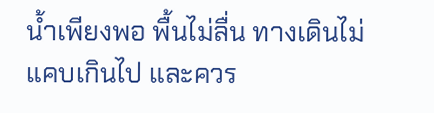น้ำเพียงพอ พื้นไม่ลื่น ทางเดินไม่แคบเกินไป และควร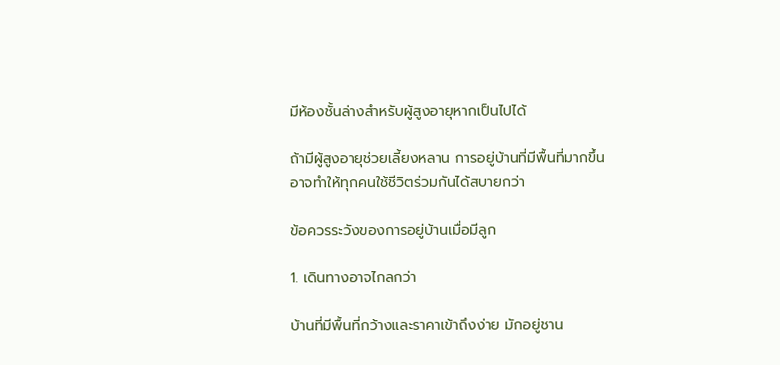มีห้องชั้นล่างสำหรับผู้สูงอายุหากเป็นไปได้

ถ้ามีผู้สูงอายุช่วยเลี้ยงหลาน การอยู่บ้านที่มีพื้นที่มากขึ้นอาจทำให้ทุกคนใช้ชีวิตร่วมกันได้สบายกว่า

ข้อควรระวังของการอยู่บ้านเมื่อมีลูก

1. เดินทางอาจไกลกว่า

บ้านที่มีพื้นที่กว้างและราคาเข้าถึงง่าย มักอยู่ชาน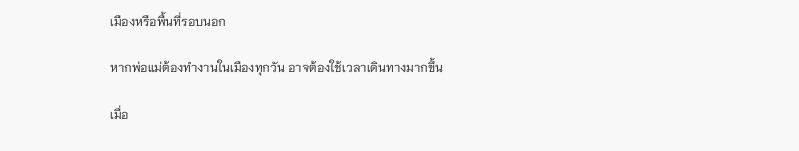เมืองหรือพื้นที่รอบนอก

หากพ่อแม่ต้องทำงานในเมืองทุกวัน อาจต้องใช้เวลาเดินทางมากขึ้น

เมื่อ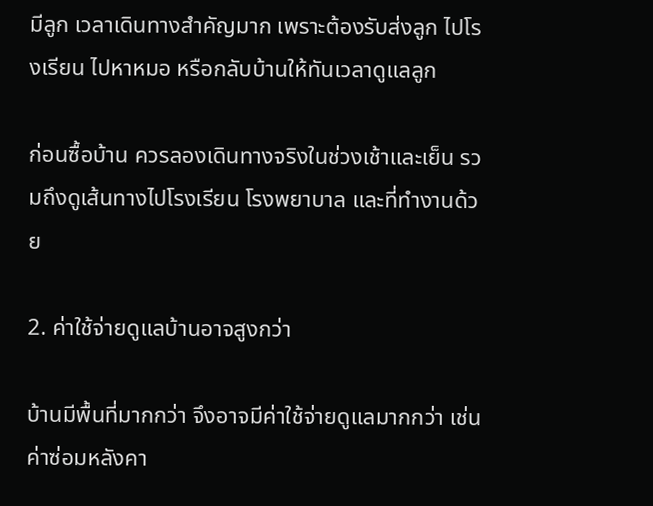มีลูก เวลาเดินทางสำคัญมาก เพราะต้องรับส่งลูก ไปโรงเรียน ไปหาหมอ หรือกลับบ้านให้ทันเวลาดูแลลูก

ก่อนซื้อบ้าน ควรลองเดินทางจริงในช่วงเช้าและเย็น รวมถึงดูเส้นทางไปโรงเรียน โรงพยาบาล และที่ทำงานด้วย

2. ค่าใช้จ่ายดูแลบ้านอาจสูงกว่า

บ้านมีพื้นที่มากกว่า จึงอาจมีค่าใช้จ่ายดูแลมากกว่า เช่น ค่าซ่อมหลังคา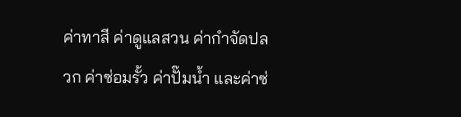ค่าทาสี ค่าดูแลสวน ค่ากำจัดปลวก ค่าซ่อมรั้ว ค่าปั๊มน้ำ และค่าซ่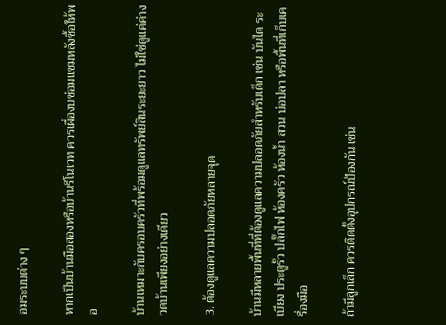อมระบบต่าง ๆ

หากเป็นบ้านมือสองหรือบ้านรีโนเวท ควรเผื่องบซ่อมแซมหลังซื้อให้พอ

บ้านเหมาะกับครอบครัวที่พร้อมดูแลทรัพย์สินระยะยาว ไม่ใช่ดูแค่ค่างวดบ้านเพียงอย่างเดียว

3. ต้องดูแลความปลอดภัยหลายจุด

บ้านมีหลายพื้นที่ที่ต้องดูแลความปลอดภัยสำหรับเด็ก เช่น บันได ระเบียง ประตูรั้ว ปลั๊กไฟ ห้องครัว ห้องน้ำ สวน บ่อปลา หรือพื้นที่เก็บเครื่องมือ

ถ้ามีลูกเล็ก ควรติดตั้งอุปกรณ์ป้องกัน เช่น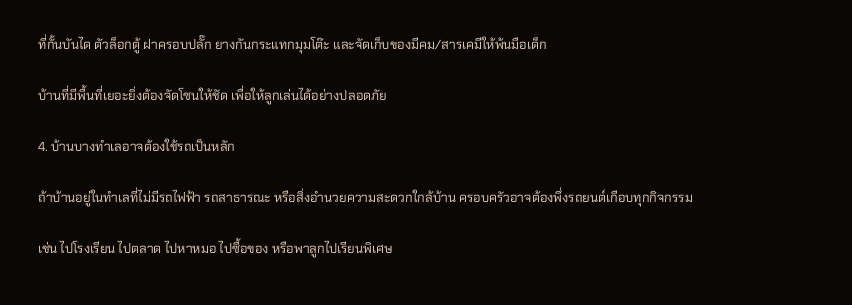ที่กั้นบันได ตัวล็อกตู้ ฝาครอบปลั๊ก ยางกันกระแทกมุมโต๊ะ และจัดเก็บของมีคม/สารเคมีให้พ้นมือเด็ก

บ้านที่มีพื้นที่เยอะยิ่งต้องจัดโซนให้ชัด เพื่อให้ลูกเล่นได้อย่างปลอดภัย

4. บ้านบางทำเลอาจต้องใช้รถเป็นหลัก

ถ้าบ้านอยู่ในทำเลที่ไม่มีรถไฟฟ้า รถสาธารณะ หรือสิ่งอำนวยความสะดวกใกล้บ้าน ครอบครัวอาจต้องพึ่งรถยนต์เกือบทุกกิจกรรม

เช่น ไปโรงเรียน ไปตลาด ไปหาหมอ ไปซื้อของ หรือพาลูกไปเรียนพิเศษ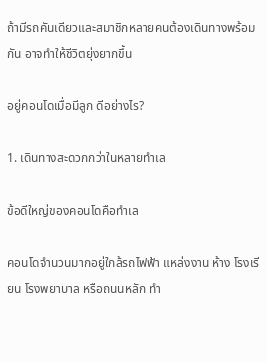ถ้ามีรถคันเดียวและสมาชิกหลายคนต้องเดินทางพร้อมกัน อาจทำให้ชีวิตยุ่งยากขึ้น

อยู่คอนโดเมื่อมีลูก ดีอย่างไร?

1. เดินทางสะดวกกว่าในหลายทำเล

ข้อดีใหญ่ของคอนโดคือทำเล

คอนโดจำนวนมากอยู่ใกล้รถไฟฟ้า แหล่งงาน ห้าง โรงเรียน โรงพยาบาล หรือถนนหลัก ทำ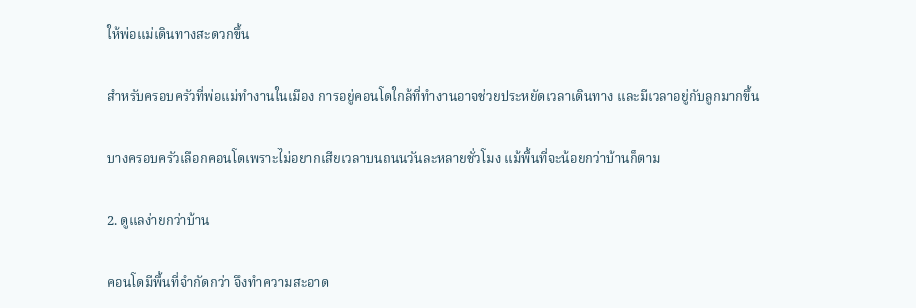ให้พ่อแม่เดินทางสะดวกขึ้น

สำหรับครอบครัวที่พ่อแม่ทำงานในเมือง การอยู่คอนโดใกล้ที่ทำงานอาจช่วยประหยัดเวลาเดินทาง และมีเวลาอยู่กับลูกมากขึ้น

บางครอบครัวเลือกคอนโดเพราะไม่อยากเสียเวลาบนถนนวันละหลายชั่วโมง แม้พื้นที่จะน้อยกว่าบ้านก็ตาม

2. ดูแลง่ายกว่าบ้าน

คอนโดมีพื้นที่จำกัดกว่า จึงทำความสะอาด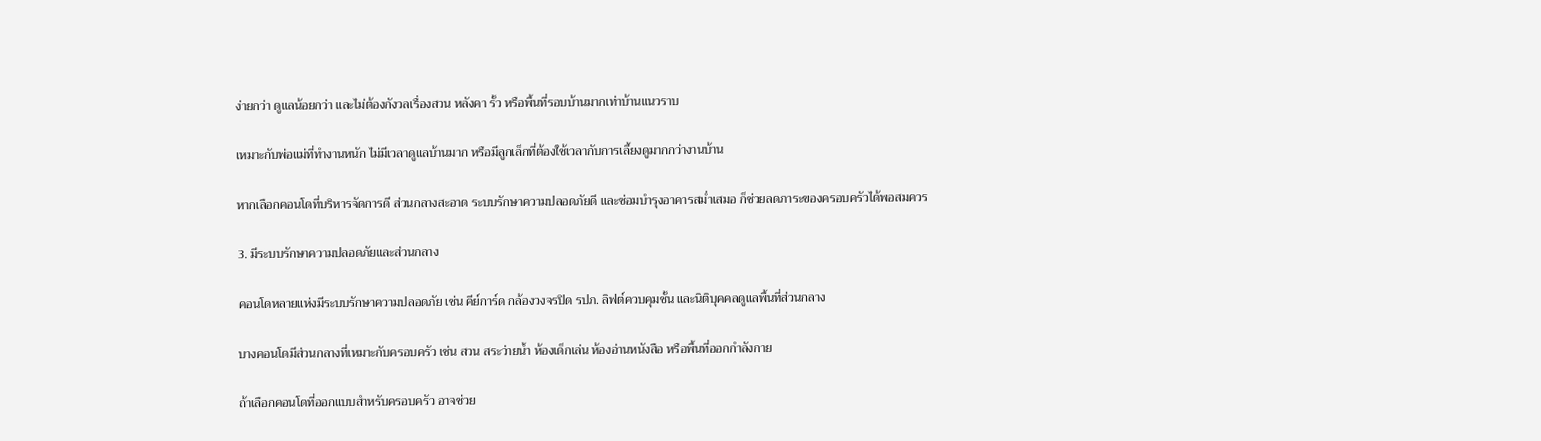ง่ายกว่า ดูแลน้อยกว่า และไม่ต้องกังวลเรื่องสวน หลังคา รั้ว หรือพื้นที่รอบบ้านมากเท่าบ้านแนวราบ

เหมาะกับพ่อแม่ที่ทำงานหนัก ไม่มีเวลาดูแลบ้านมาก หรือมีลูกเล็กที่ต้องใช้เวลากับการเลี้ยงดูมากกว่างานบ้าน

หากเลือกคอนโดที่บริหารจัดการดี ส่วนกลางสะอาด ระบบรักษาความปลอดภัยดี และซ่อมบำรุงอาคารสม่ำเสมอ ก็ช่วยลดภาระของครอบครัวได้พอสมควร

3. มีระบบรักษาความปลอดภัยและส่วนกลาง

คอนโดหลายแห่งมีระบบรักษาความปลอดภัย เช่น คีย์การ์ด กล้องวงจรปิด รปภ. ลิฟต์ควบคุมชั้น และนิติบุคคลดูแลพื้นที่ส่วนกลาง

บางคอนโดมีส่วนกลางที่เหมาะกับครอบครัว เช่น สวน สระว่ายน้ำ ห้องเด็กเล่น ห้องอ่านหนังสือ หรือพื้นที่ออกกำลังกาย

ถ้าเลือกคอนโดที่ออกแบบสำหรับครอบครัว อาจช่วย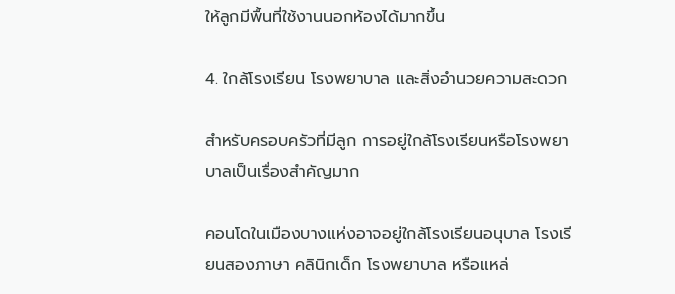ให้ลูกมีพื้นที่ใช้งานนอกห้องได้มากขึ้น

4. ใกล้โรงเรียน โรงพยาบาล และสิ่งอำนวยความสะดวก

สำหรับครอบครัวที่มีลูก การอยู่ใกล้โรงเรียนหรือโรงพยาบาลเป็นเรื่องสำคัญมาก

คอนโดในเมืองบางแห่งอาจอยู่ใกล้โรงเรียนอนุบาล โรงเรียนสองภาษา คลินิกเด็ก โรงพยาบาล หรือแหล่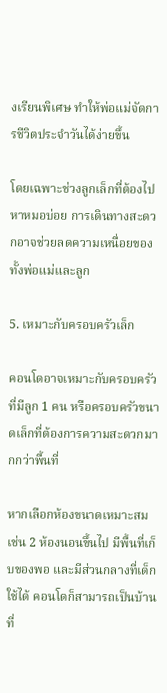งเรียนพิเศษ ทำให้พ่อแม่จัดการชีวิตประจำวันได้ง่ายขึ้น

โดยเฉพาะช่วงลูกเล็กที่ต้องไปหาหมอบ่อย การเดินทางสะดวกอาจช่วยลดความเหนื่อยของทั้งพ่อแม่และลูก

5. เหมาะกับครอบครัวเล็ก

คอนโดอาจเหมาะกับครอบครัวที่มีลูก 1 คน หรือครอบครัวขนาดเล็กที่ต้องการความสะดวกมากกว่าพื้นที่

หากเลือกห้องขนาดเหมาะสม เช่น 2 ห้องนอนขึ้นไป มีพื้นที่เก็บของพอ และมีส่วนกลางที่เด็กใช้ได้ คอนโดก็สามารถเป็นบ้านที่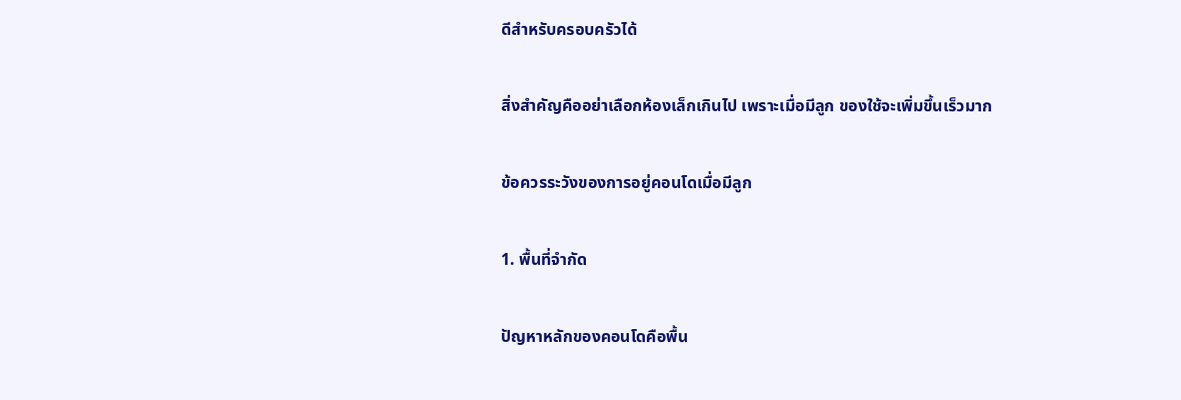ดีสำหรับครอบครัวได้

สิ่งสำคัญคืออย่าเลือกห้องเล็กเกินไป เพราะเมื่อมีลูก ของใช้จะเพิ่มขึ้นเร็วมาก

ข้อควรระวังของการอยู่คอนโดเมื่อมีลูก

1. พื้นที่จำกัด

ปัญหาหลักของคอนโดคือพื้น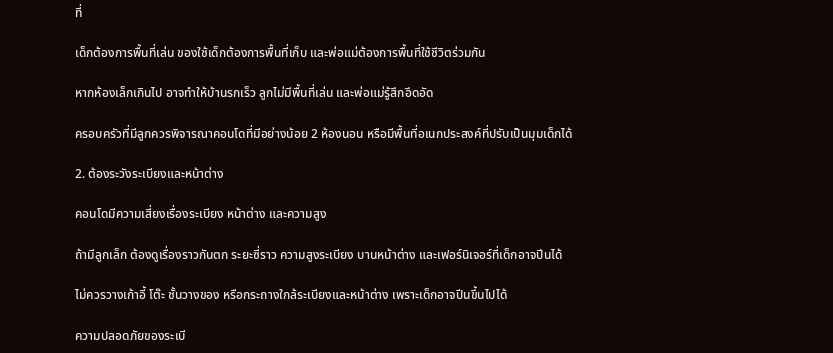ที่

เด็กต้องการพื้นที่เล่น ของใช้เด็กต้องการพื้นที่เก็บ และพ่อแม่ต้องการพื้นที่ใช้ชีวิตร่วมกัน

หากห้องเล็กเกินไป อาจทำให้บ้านรกเร็ว ลูกไม่มีพื้นที่เล่น และพ่อแม่รู้สึกอึดอัด

ครอบครัวที่มีลูกควรพิจารณาคอนโดที่มีอย่างน้อย 2 ห้องนอน หรือมีพื้นที่อเนกประสงค์ที่ปรับเป็นมุมเด็กได้

2. ต้องระวังระเบียงและหน้าต่าง

คอนโดมีความเสี่ยงเรื่องระเบียง หน้าต่าง และความสูง

ถ้ามีลูกเล็ก ต้องดูเรื่องราวกันตก ระยะซี่ราว ความสูงระเบียง บานหน้าต่าง และเฟอร์นิเจอร์ที่เด็กอาจปีนได้

ไม่ควรวางเก้าอี้ โต๊ะ ชั้นวางของ หรือกระถางใกล้ระเบียงและหน้าต่าง เพราะเด็กอาจปีนขึ้นไปได้

ความปลอดภัยของระเบี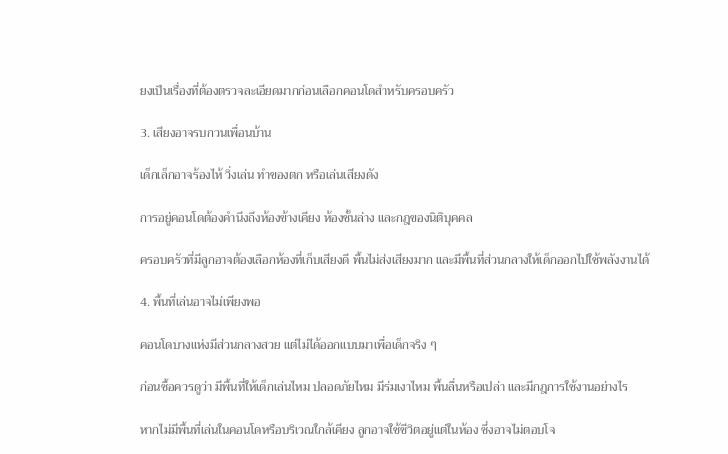ยงเป็นเรื่องที่ต้องตรวจละเอียดมากก่อนเลือกคอนโดสำหรับครอบครัว

3. เสียงอาจรบกวนเพื่อนบ้าน

เด็กเล็กอาจร้องไห้ วิ่งเล่น ทำของตก หรือเล่นเสียงดัง

การอยู่คอนโดต้องคำนึงถึงห้องข้างเคียง ห้องชั้นล่าง และกฎของนิติบุคคล

ครอบครัวที่มีลูกอาจต้องเลือกห้องที่เก็บเสียงดี พื้นไม่ส่งเสียงมาก และมีพื้นที่ส่วนกลางให้เด็กออกไปใช้พลังงานได้

4. พื้นที่เล่นอาจไม่เพียงพอ

คอนโดบางแห่งมีส่วนกลางสวย แต่ไม่ได้ออกแบบมาเพื่อเด็กจริง ๆ

ก่อนซื้อควรดูว่า มีพื้นที่ให้เด็กเล่นไหม ปลอดภัยไหม มีร่มเงาไหม พื้นลื่นหรือเปล่า และมีกฎการใช้งานอย่างไร

หากไม่มีพื้นที่เล่นในคอนโดหรือบริเวณใกล้เคียง ลูกอาจใช้ชีวิตอยู่แต่ในห้อง ซึ่งอาจไม่ตอบโจ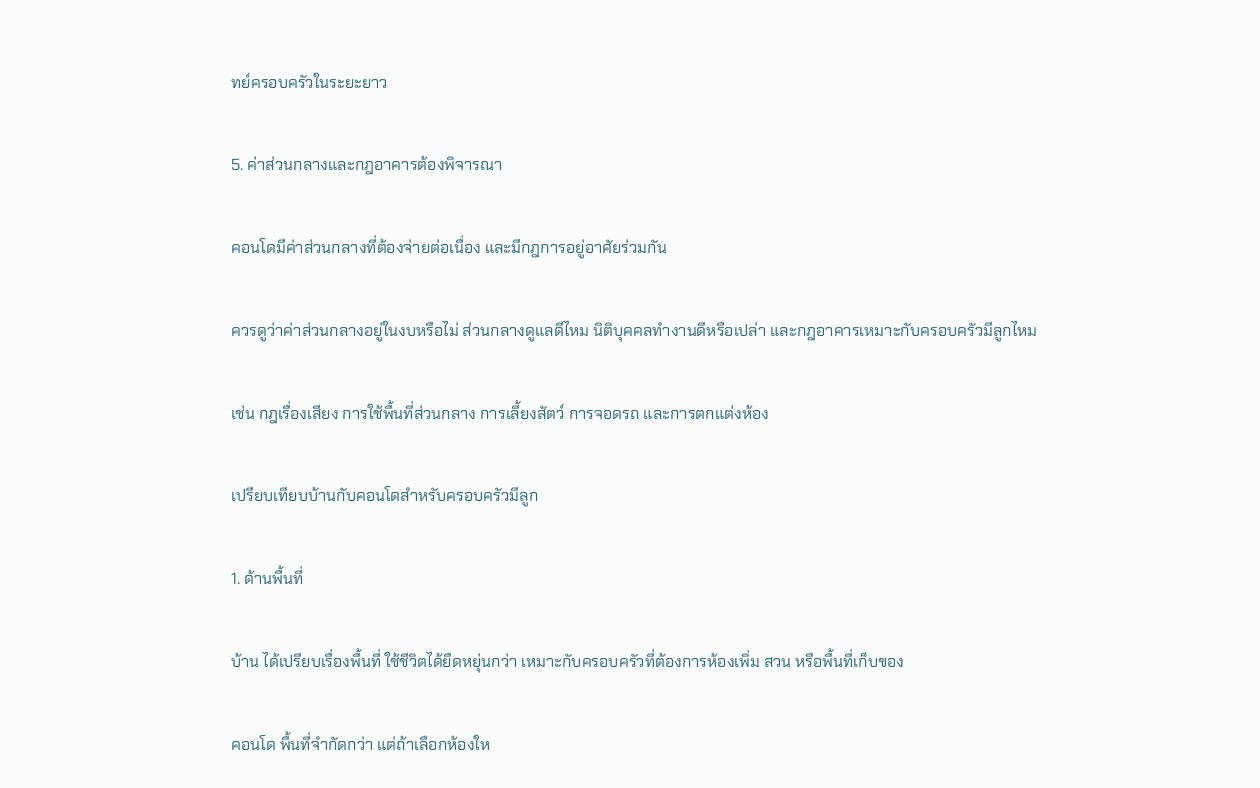ทย์ครอบครัวในระยะยาว

5. ค่าส่วนกลางและกฎอาคารต้องพิจารณา

คอนโดมีค่าส่วนกลางที่ต้องจ่ายต่อเนื่อง และมีกฎการอยู่อาศัยร่วมกัน

ควรดูว่าค่าส่วนกลางอยู่ในงบหรือไม่ ส่วนกลางดูแลดีไหม นิติบุคคลทำงานดีหรือเปล่า และกฎอาคารเหมาะกับครอบครัวมีลูกไหม

เช่น กฎเรื่องเสียง การใช้พื้นที่ส่วนกลาง การเลี้ยงสัตว์ การจอดรถ และการตกแต่งห้อง

เปรียบเทียบบ้านกับคอนโดสำหรับครอบครัวมีลูก

1. ด้านพื้นที่

บ้าน ได้เปรียบเรื่องพื้นที่ ใช้ชีวิตได้ยืดหยุ่นกว่า เหมาะกับครอบครัวที่ต้องการห้องเพิ่ม สวน หรือพื้นที่เก็บของ

คอนโด พื้นที่จำกัดกว่า แต่ถ้าเลือกห้องให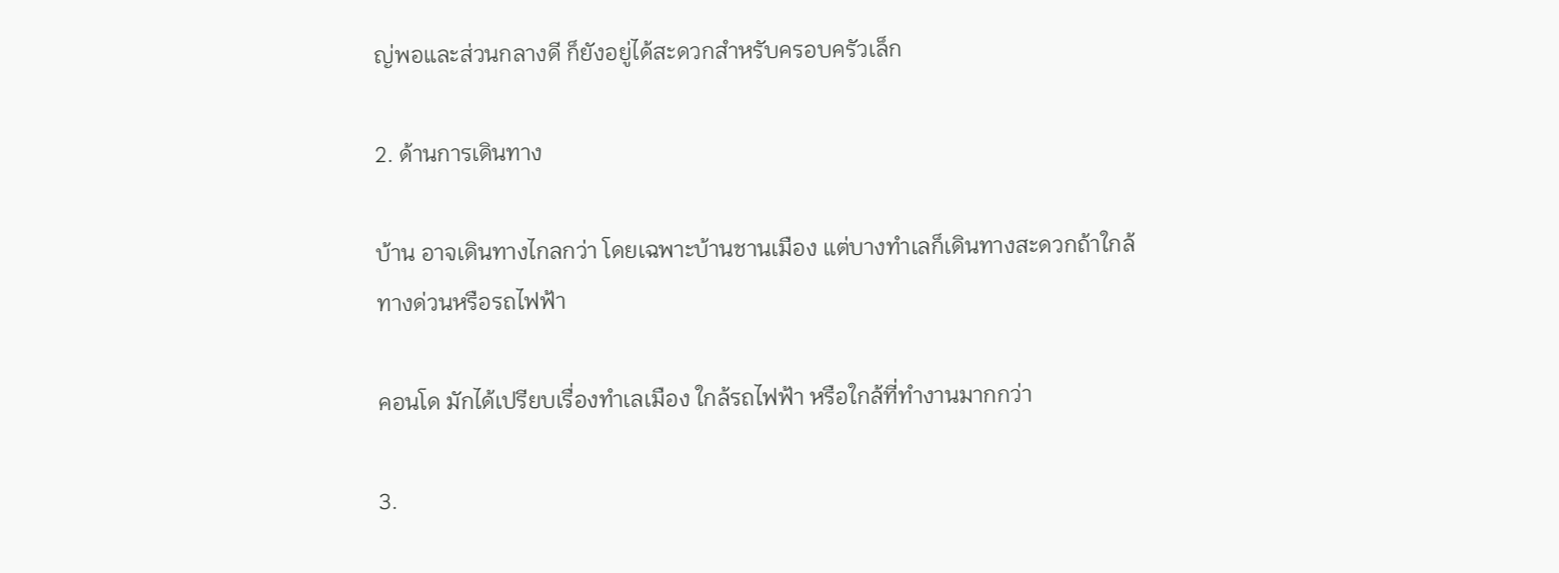ญ่พอและส่วนกลางดี ก็ยังอยู่ได้สะดวกสำหรับครอบครัวเล็ก

2. ด้านการเดินทาง

บ้าน อาจเดินทางไกลกว่า โดยเฉพาะบ้านชานเมือง แต่บางทำเลก็เดินทางสะดวกถ้าใกล้ทางด่วนหรือรถไฟฟ้า

คอนโด มักได้เปรียบเรื่องทำเลเมือง ใกล้รถไฟฟ้า หรือใกล้ที่ทำงานมากกว่า

3.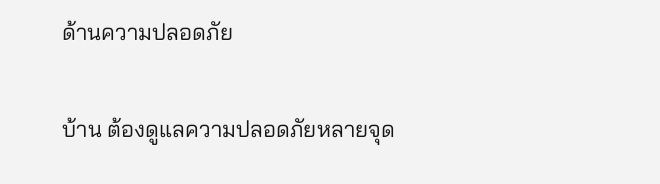ด้านความปลอดภัย

บ้าน ต้องดูแลความปลอดภัยหลายจุด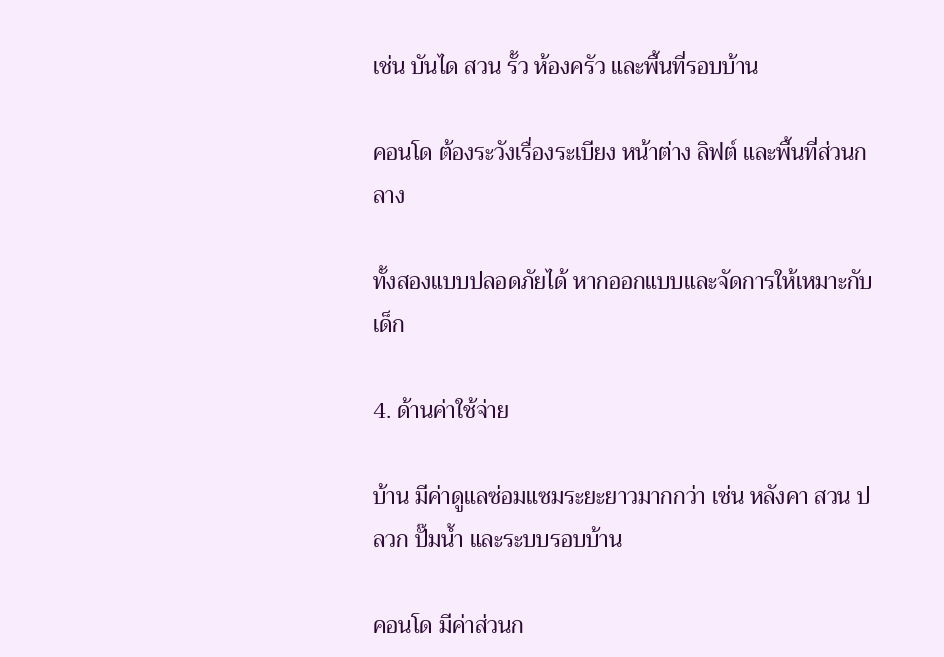เช่น บันได สวน รั้ว ห้องครัว และพื้นที่รอบบ้าน

คอนโด ต้องระวังเรื่องระเบียง หน้าต่าง ลิฟต์ และพื้นที่ส่วนกลาง

ทั้งสองแบบปลอดภัยได้ หากออกแบบและจัดการให้เหมาะกับเด็ก

4. ด้านค่าใช้จ่าย

บ้าน มีค่าดูแลซ่อมแซมระยะยาวมากกว่า เช่น หลังคา สวน ปลวก ปั๊มน้ำ และระบบรอบบ้าน

คอนโด มีค่าส่วนก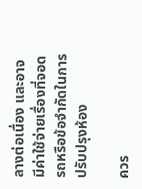ลางต่อเนื่อง และอาจมีค่าใช้จ่ายเรื่องที่จอดรถหรือข้อจำกัดในการปรับปรุงห้อง

ควร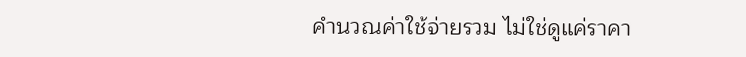คำนวณค่าใช้จ่ายรวม ไม่ใช่ดูแค่ราคา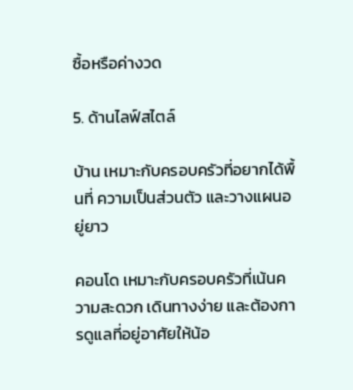ซื้อหรือค่างวด

5. ด้านไลฟ์สไตล์

บ้าน เหมาะกับครอบครัวที่อยากได้พื้นที่ ความเป็นส่วนตัว และวางแผนอยู่ยาว

คอนโด เหมาะกับครอบครัวที่เน้นความสะดวก เดินทางง่าย และต้องการดูแลที่อยู่อาศัยให้น้อ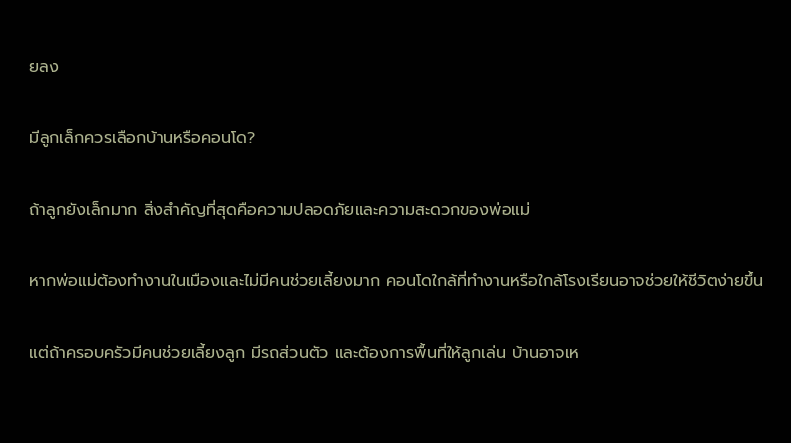ยลง

มีลูกเล็กควรเลือกบ้านหรือคอนโด?

ถ้าลูกยังเล็กมาก สิ่งสำคัญที่สุดคือความปลอดภัยและความสะดวกของพ่อแม่

หากพ่อแม่ต้องทำงานในเมืองและไม่มีคนช่วยเลี้ยงมาก คอนโดใกล้ที่ทำงานหรือใกล้โรงเรียนอาจช่วยให้ชีวิตง่ายขึ้น

แต่ถ้าครอบครัวมีคนช่วยเลี้ยงลูก มีรถส่วนตัว และต้องการพื้นที่ให้ลูกเล่น บ้านอาจเห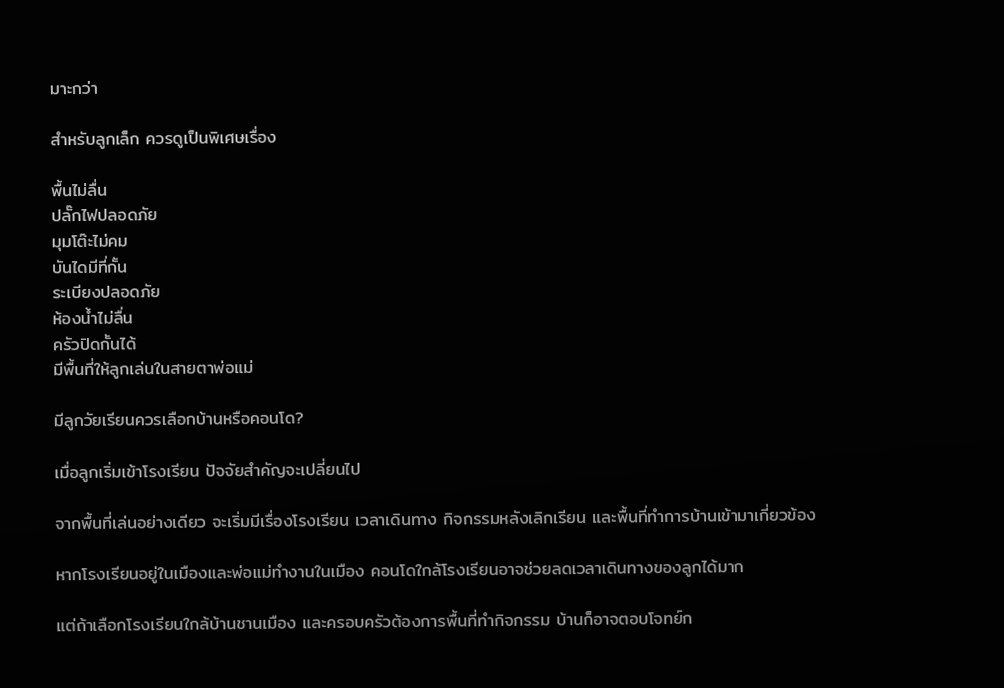มาะกว่า

สำหรับลูกเล็ก ควรดูเป็นพิเศษเรื่อง

พื้นไม่ลื่น
ปลั๊กไฟปลอดภัย
มุมโต๊ะไม่คม
บันไดมีที่กั้น
ระเบียงปลอดภัย
ห้องน้ำไม่ลื่น
ครัวปิดกั้นได้
มีพื้นที่ให้ลูกเล่นในสายตาพ่อแม่

มีลูกวัยเรียนควรเลือกบ้านหรือคอนโด?

เมื่อลูกเริ่มเข้าโรงเรียน ปัจจัยสำคัญจะเปลี่ยนไป

จากพื้นที่เล่นอย่างเดียว จะเริ่มมีเรื่องโรงเรียน เวลาเดินทาง กิจกรรมหลังเลิกเรียน และพื้นที่ทำการบ้านเข้ามาเกี่ยวข้อง

หากโรงเรียนอยู่ในเมืองและพ่อแม่ทำงานในเมือง คอนโดใกล้โรงเรียนอาจช่วยลดเวลาเดินทางของลูกได้มาก

แต่ถ้าเลือกโรงเรียนใกล้บ้านชานเมือง และครอบครัวต้องการพื้นที่ทำกิจกรรม บ้านก็อาจตอบโจทย์ก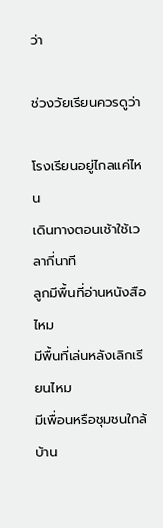ว่า

ช่วงวัยเรียนควรดูว่า

โรงเรียนอยู่ไกลแค่ไหน
เดินทางตอนเช้าใช้เวลากี่นาที
ลูกมีพื้นที่อ่านหนังสือไหม
มีพื้นที่เล่นหลังเลิกเรียนไหม
มีเพื่อนหรือชุมชนใกล้บ้าน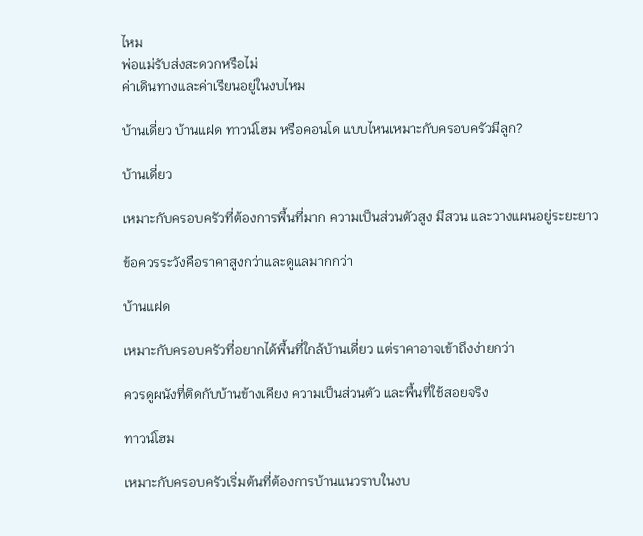ไหม
พ่อแม่รับส่งสะดวกหรือไม่
ค่าเดินทางและค่าเรียนอยู่ในงบไหม

บ้านเดี่ยว บ้านแฝด ทาวน์โฮม หรือคอนโด แบบไหนเหมาะกับครอบครัวมีลูก?

บ้านเดี่ยว

เหมาะกับครอบครัวที่ต้องการพื้นที่มาก ความเป็นส่วนตัวสูง มีสวน และวางแผนอยู่ระยะยาว

ข้อควรระวังคือราคาสูงกว่าและดูแลมากกว่า

บ้านแฝด

เหมาะกับครอบครัวที่อยากได้พื้นที่ใกล้บ้านเดี่ยว แต่ราคาอาจเข้าถึงง่ายกว่า

ควรดูผนังที่ติดกับบ้านข้างเคียง ความเป็นส่วนตัว และพื้นที่ใช้สอยจริง

ทาวน์โฮม

เหมาะกับครอบครัวเริ่มต้นที่ต้องการบ้านแนวราบในงบ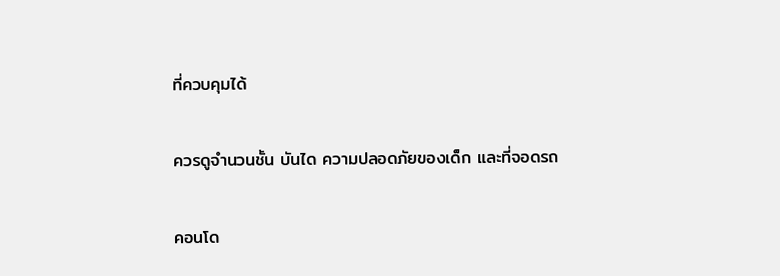ที่ควบคุมได้

ควรดูจำนวนชั้น บันได ความปลอดภัยของเด็ก และที่จอดรถ

คอนโด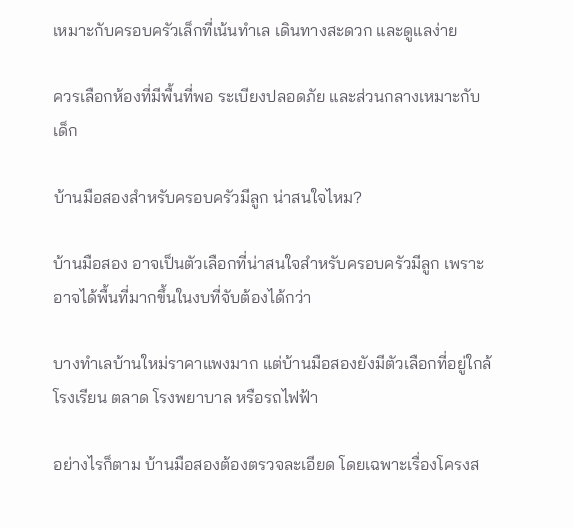เหมาะกับครอบครัวเล็กที่เน้นทำเล เดินทางสะดวก และดูแลง่าย

ควรเลือกห้องที่มีพื้นที่พอ ระเบียงปลอดภัย และส่วนกลางเหมาะกับเด็ก

บ้านมือสองสำหรับครอบครัวมีลูก น่าสนใจไหม?

บ้านมือสอง อาจเป็นตัวเลือกที่น่าสนใจสำหรับครอบครัวมีลูก เพราะอาจได้พื้นที่มากขึ้นในงบที่จับต้องได้กว่า

บางทำเลบ้านใหม่ราคาแพงมาก แต่บ้านมือสองยังมีตัวเลือกที่อยู่ใกล้โรงเรียน ตลาด โรงพยาบาล หรือรถไฟฟ้า

อย่างไรก็ตาม บ้านมือสองต้องตรวจละเอียด โดยเฉพาะเรื่องโครงส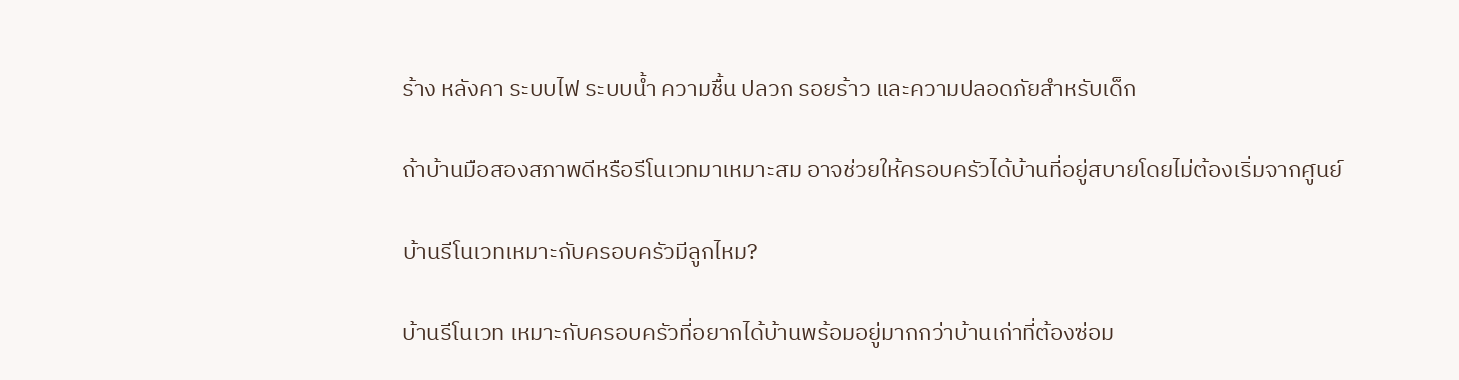ร้าง หลังคา ระบบไฟ ระบบน้ำ ความชื้น ปลวก รอยร้าว และความปลอดภัยสำหรับเด็ก

ถ้าบ้านมือสองสภาพดีหรือรีโนเวทมาเหมาะสม อาจช่วยให้ครอบครัวได้บ้านที่อยู่สบายโดยไม่ต้องเริ่มจากศูนย์

บ้านรีโนเวทเหมาะกับครอบครัวมีลูกไหม?

บ้านรีโนเวท เหมาะกับครอบครัวที่อยากได้บ้านพร้อมอยู่มากกว่าบ้านเก่าที่ต้องซ่อม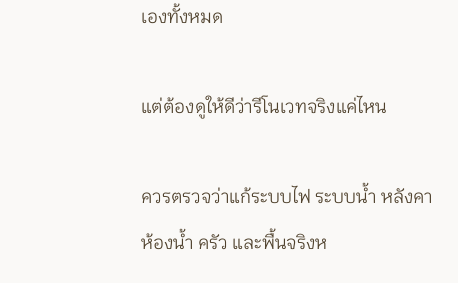เองทั้งหมด

แต่ต้องดูให้ดีว่ารีโนเวทจริงแค่ไหน

ควรตรวจว่าแก้ระบบไฟ ระบบน้ำ หลังคา ห้องน้ำ ครัว และพื้นจริงห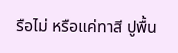รือไม่ หรือแค่ทาสี ปูพื้น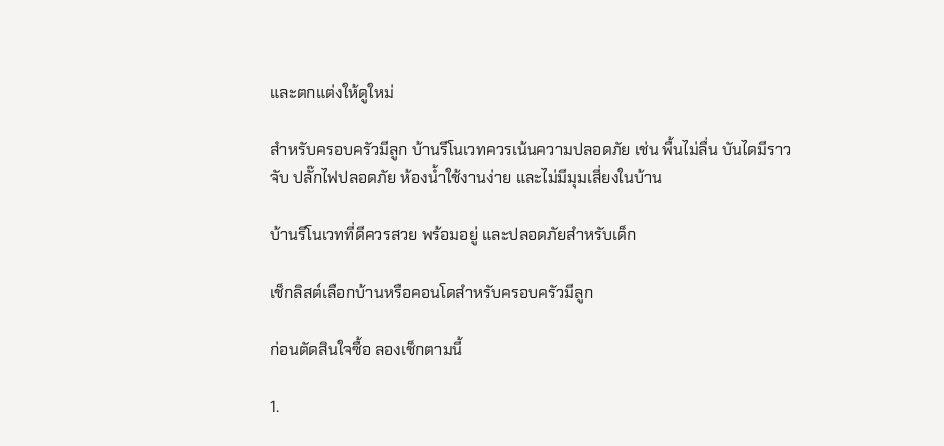และตกแต่งให้ดูใหม่

สำหรับครอบครัวมีลูก บ้านรีโนเวทควรเน้นความปลอดภัย เช่น พื้นไม่ลื่น บันไดมีราวจับ ปลั๊กไฟปลอดภัย ห้องน้ำใช้งานง่าย และไม่มีมุมเสี่ยงในบ้าน

บ้านรีโนเวทที่ดีควรสวย พร้อมอยู่ และปลอดภัยสำหรับเด็ก

เช็กลิสต์เลือกบ้านหรือคอนโดสำหรับครอบครัวมีลูก

ก่อนตัดสินใจซื้อ ลองเช็กตามนี้

1.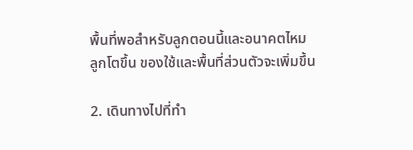พื้นที่พอสำหรับลูกตอนนี้และอนาคตไหม
ลูกโตขึ้น ของใช้และพื้นที่ส่วนตัวจะเพิ่มขึ้น

2. เดินทางไปที่ทำ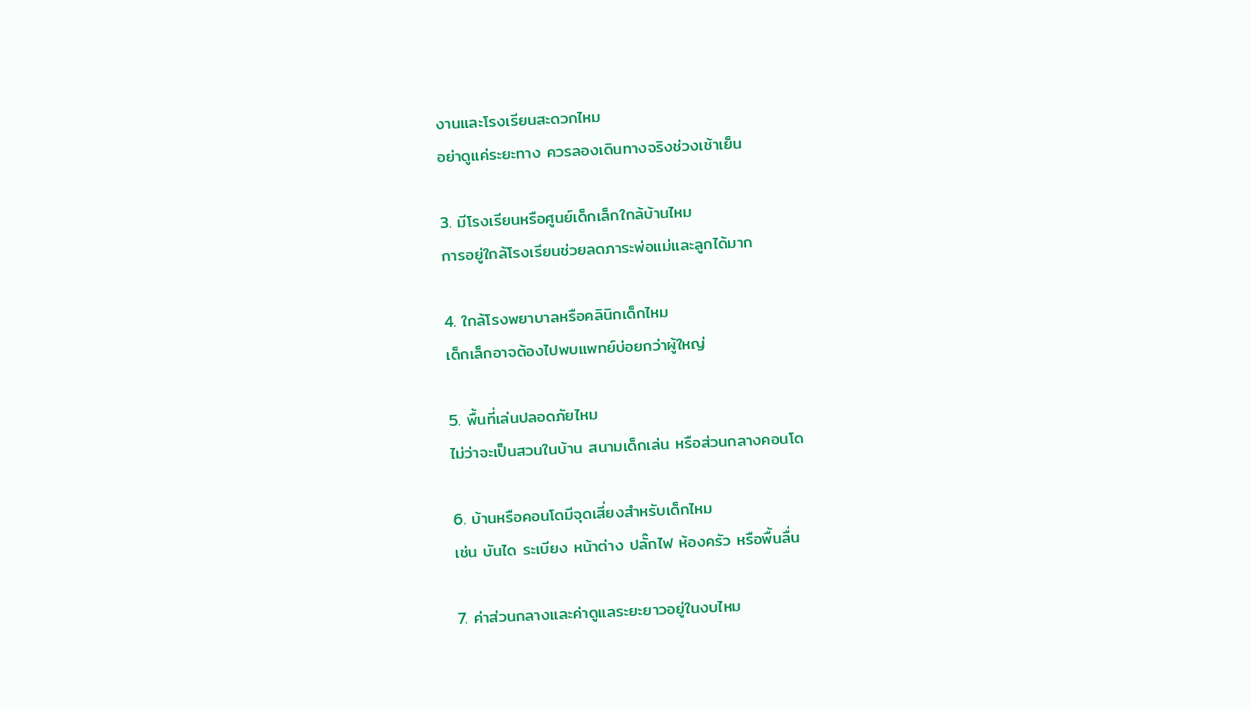งานและโรงเรียนสะดวกไหม
อย่าดูแค่ระยะทาง ควรลองเดินทางจริงช่วงเช้าเย็น

3. มีโรงเรียนหรือศูนย์เด็กเล็กใกล้บ้านไหม
การอยู่ใกล้โรงเรียนช่วยลดภาระพ่อแม่และลูกได้มาก

4. ใกล้โรงพยาบาลหรือคลินิกเด็กไหม
เด็กเล็กอาจต้องไปพบแพทย์บ่อยกว่าผู้ใหญ่

5. พื้นที่เล่นปลอดภัยไหม
ไม่ว่าจะเป็นสวนในบ้าน สนามเด็กเล่น หรือส่วนกลางคอนโด

6. บ้านหรือคอนโดมีจุดเสี่ยงสำหรับเด็กไหม
เช่น บันได ระเบียง หน้าต่าง ปลั๊กไฟ ห้องครัว หรือพื้นลื่น

7. ค่าส่วนกลางและค่าดูแลระยะยาวอยู่ในงบไหม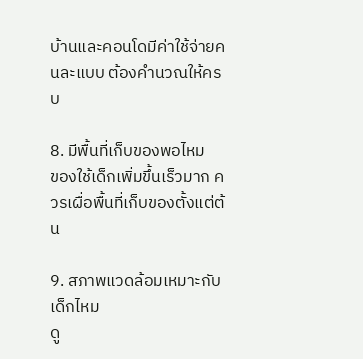บ้านและคอนโดมีค่าใช้จ่ายคนละแบบ ต้องคำนวณให้ครบ

8. มีพื้นที่เก็บของพอไหม
ของใช้เด็กเพิ่มขึ้นเร็วมาก ควรเผื่อพื้นที่เก็บของตั้งแต่ต้น

9. สภาพแวดล้อมเหมาะกับเด็กไหม
ดู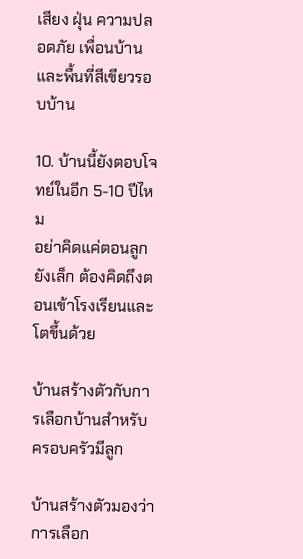เสียง ฝุ่น ความปลอดภัย เพื่อนบ้าน และพื้นที่สีเขียวรอบบ้าน

10. บ้านนี้ยังตอบโจทย์ในอีก 5-10 ปีไหม
อย่าคิดแค่ตอนลูกยังเล็ก ต้องคิดถึงตอนเข้าโรงเรียนและโตขึ้นด้วย

บ้านสร้างตัวกับการเลือกบ้านสำหรับครอบครัวมีลูก

บ้านสร้างตัวมองว่า การเลือก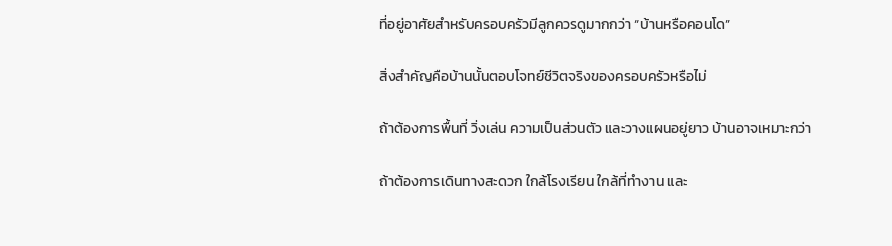ที่อยู่อาศัยสำหรับครอบครัวมีลูกควรดูมากกว่า “บ้านหรือคอนโด”

สิ่งสำคัญคือบ้านนั้นตอบโจทย์ชีวิตจริงของครอบครัวหรือไม่

ถ้าต้องการพื้นที่ วิ่งเล่น ความเป็นส่วนตัว และวางแผนอยู่ยาว บ้านอาจเหมาะกว่า

ถ้าต้องการเดินทางสะดวก ใกล้โรงเรียน ใกล้ที่ทำงาน และ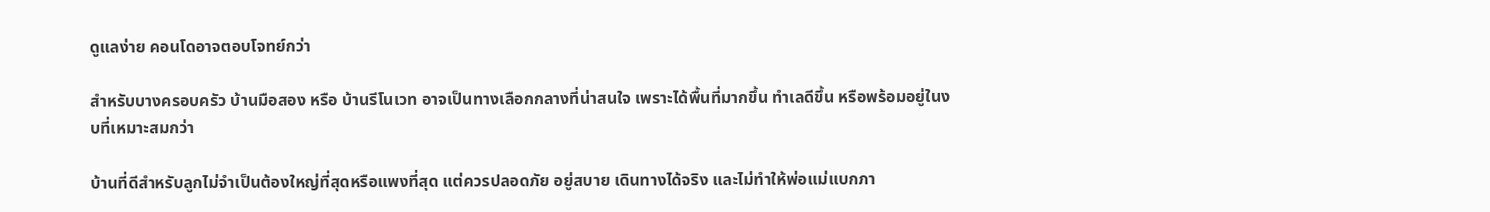ดูแลง่าย คอนโดอาจตอบโจทย์กว่า

สำหรับบางครอบครัว บ้านมือสอง หรือ บ้านรีโนเวท อาจเป็นทางเลือกกลางที่น่าสนใจ เพราะได้พื้นที่มากขึ้น ทำเลดีขึ้น หรือพร้อมอยู่ในงบที่เหมาะสมกว่า

บ้านที่ดีสำหรับลูกไม่จำเป็นต้องใหญ่ที่สุดหรือแพงที่สุด แต่ควรปลอดภัย อยู่สบาย เดินทางได้จริง และไม่ทำให้พ่อแม่แบกภา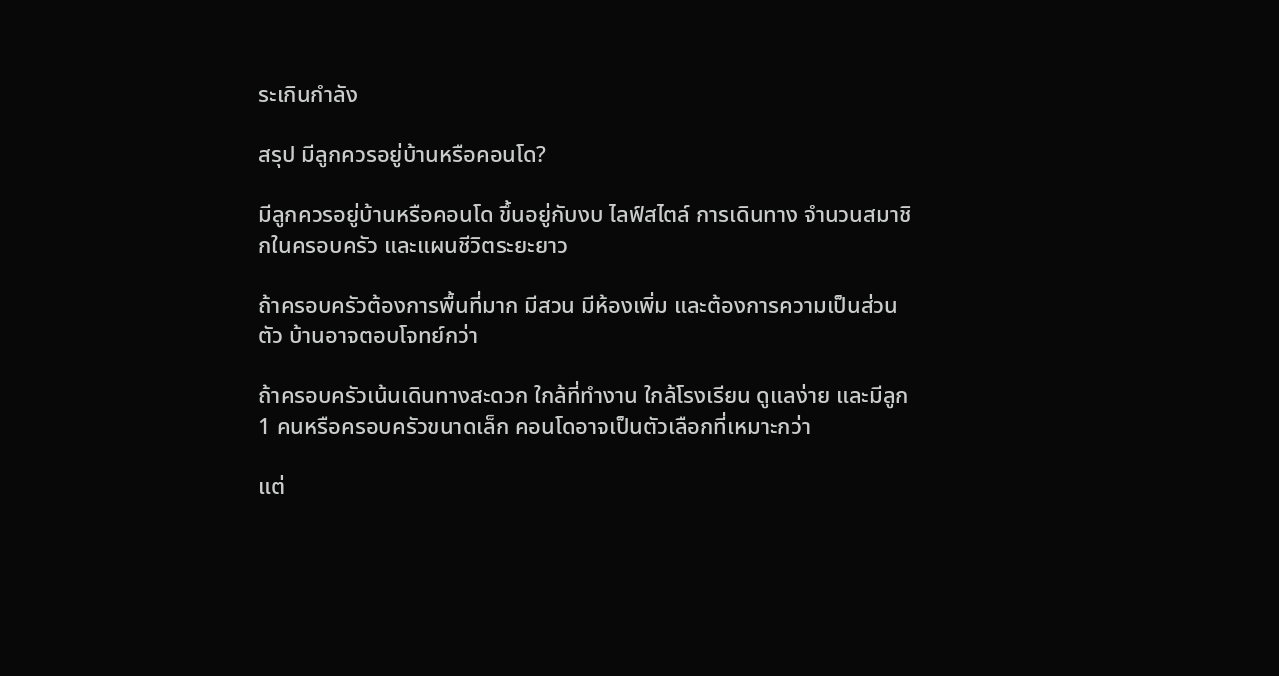ระเกินกำลัง

สรุป มีลูกควรอยู่บ้านหรือคอนโด?

มีลูกควรอยู่บ้านหรือคอนโด ขึ้นอยู่กับงบ ไลฟ์สไตล์ การเดินทาง จำนวนสมาชิกในครอบครัว และแผนชีวิตระยะยาว

ถ้าครอบครัวต้องการพื้นที่มาก มีสวน มีห้องเพิ่ม และต้องการความเป็นส่วนตัว บ้านอาจตอบโจทย์กว่า

ถ้าครอบครัวเน้นเดินทางสะดวก ใกล้ที่ทำงาน ใกล้โรงเรียน ดูแลง่าย และมีลูก 1 คนหรือครอบครัวขนาดเล็ก คอนโดอาจเป็นตัวเลือกที่เหมาะกว่า

แต่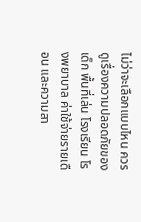ไม่ว่าจะเลือกแบบไหน ควรดูเรื่องความปลอดภัยของเด็ก พื้นที่เล่น โรงเรียน โรงพยาบาล ค่าใช้จ่ายรายเดือน และความสา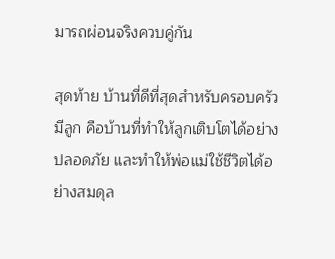มารถผ่อนจริงควบคู่กัน

สุดท้าย บ้านที่ดีที่สุดสำหรับครอบครัวมีลูก คือบ้านที่ทำให้ลูกเติบโตได้อย่างปลอดภัย และทำให้พ่อแม่ใช้ชีวิตได้อย่างสมดุล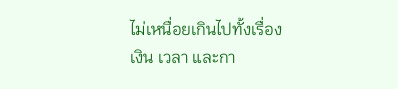ไม่เหนื่อยเกินไปทั้งเรื่องเงิน เวลา และกา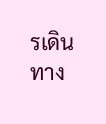รเดินทาง